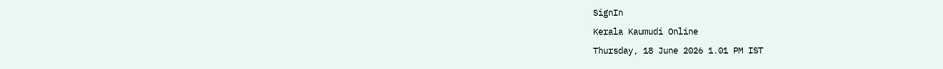SignIn
Kerala Kaumudi Online
Thursday, 18 June 2026 1.01 PM IST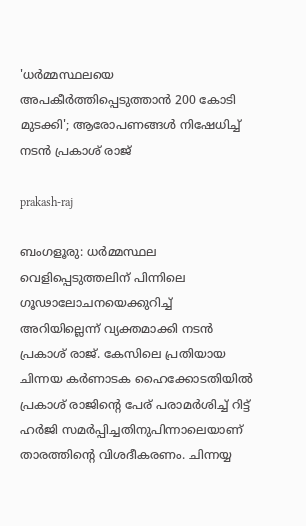'ധർമ്മസ്ഥലയെ അപകീർത്തിപ്പെടുത്താൻ 200 കോടി മുടക്കി'; ആരോപണങ്ങൾ നിഷേധിച്ച് നടൻ പ്രകാശ് രാജ്

prakash-raj

ബംഗളൂരു: ധർമ്മസ്ഥല വെളിപ്പെടുത്തലിന് പിന്നിലെ ഗൂഢാലോചനയെക്കുറിച്ച് അറിയില്ലെന്ന് വ്യക്തമാക്കി നടൻ പ്രകാശ് രാജ്. കേസിലെ പ്രതിയായ ചിന്നയ കർണാടക ഹൈക്കോടതിയിൽ പ്രകാശ് രാജിന്റെ പേര് പരാമർശിച്ച് റിട്ട് ഹർജി സമർപ്പിച്ചതിനുപിന്നാലെയാണ് താരത്തിന്റെ വിശദീകരണം. ചിന്നയ്യ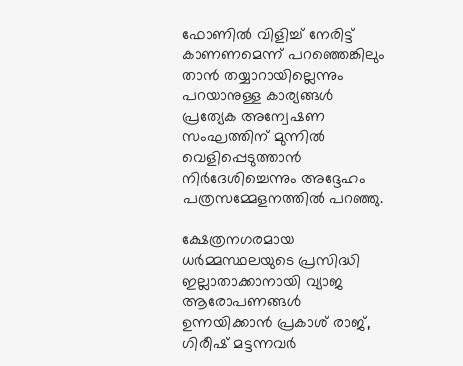ഫോണിൽ വിളിച്ച് നേരിട്ട് കാണണമെന്ന് പറഞ്ഞെങ്കിലും താൻ തയ്യാറായില്ലെന്നും പറയാനുള്ള കാര്യങ്ങൾ പ്രത്യേക അന്വേഷണ സംഘത്തിന് മുന്നിൽ വെളിപ്പെടുത്താൻ നിർദേശിച്ചെന്നും അദ്ദേഹം പത്രസമ്മേളനത്തിൽ പറഞ്ഞു.

ക്ഷേത്രനഗരമായ ധർമ്മസ്ഥലയുടെ പ്രസിദ്ധി ഇല്ലാതാക്കാനായി വ്യാജ ആരോപണങ്ങൾ ഉന്നയിക്കാൻ പ്രകാശ് രാജ്, ഗിരീഷ് മട്ടന്നവർ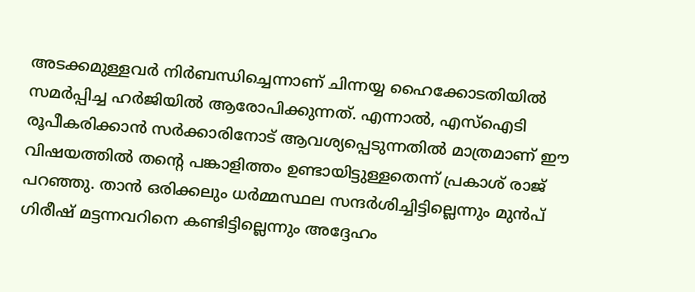അടക്കമുള്ളവർ നിർബന്ധിച്ചെന്നാണ് ചിന്നയ്യ ഹൈക്കോടതിയിൽ സമർപ്പിച്ച ഹർജിയിൽ ആരോപിക്കുന്നത്. എന്നാൽ, എസ്‌ഐടി രൂപീകരിക്കാൻ സർക്കാരിനോട് ആവശ്യപ്പെടുന്നതിൽ മാത്രമാണ് ഈ വിഷയത്തിൽ തന്റെ പങ്കാളിത്തം ഉണ്ടായിട്ടുള്ളതെന്ന് പ്രകാശ് രാജ് പറഞ്ഞു. താൻ ഒരിക്കലും ധർമ്മസ്ഥല സന്ദർശിച്ചിട്ടില്ലെന്നും മുൻപ് ഗിരീഷ് മട്ടന്നവറിനെ കണ്ടിട്ടില്ലെന്നും അദ്ദേഹം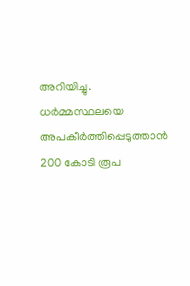അറിയിച്ചു. ധർമ്മസ്ഥലയെ അപകീർത്തിപ്പെടുത്താൻ 200 കോടി രൂപ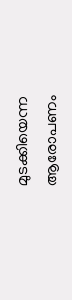മുടക്കിയെന്ന ആരോപണം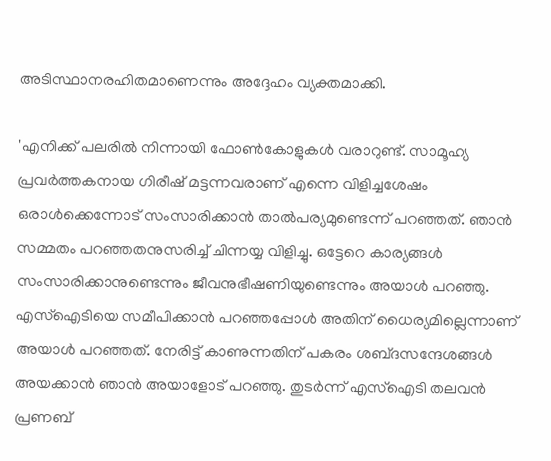അടിസ്ഥാനരഹിതമാണെന്നും അദ്ദേഹം വ്യക്തമാക്കി.

'എനിക്ക് പലരിൽ നിന്നായി ഫോൺകോളുകൾ വരാറുണ്ട്. സാമൂഹ്യ പ്രവർത്തകനായ ഗിരീഷ് മട്ടന്നവരാണ് എന്നെ വിളിച്ചശേഷം ഒരാൾക്കെന്നോട് സംസാരിക്കാൻ താൽപര്യമുണ്ടെന്ന് പറഞ്ഞത്. ഞാൻ സമ്മതം പറഞ്ഞതനുസരിച്ച് ചിന്നയ്യ വിളിച്ചു. ഒട്ടേറെ കാര്യങ്ങൾ സംസാരിക്കാനുണ്ടെന്നും ജീവനുഭീഷണിയുണ്ടെന്നും അയാൾ പറഞ്ഞു. എസ്‌ഐടിയെ സമീപിക്കാൻ പറഞ്ഞപ്പോൾ അതിന് ധൈര്യമില്ലെന്നാണ് അയാൾ പറഞ്ഞത്. നേരിട്ട് കാണുന്നതിന് പകരം ശബ്‌ദസന്ദേശങ്ങൾ അയക്കാൻ ഞാൻ അയാളോട് പറഞ്ഞു. തുടർന്ന് എസ്‌ഐടി തലവൻ പ്രണബ്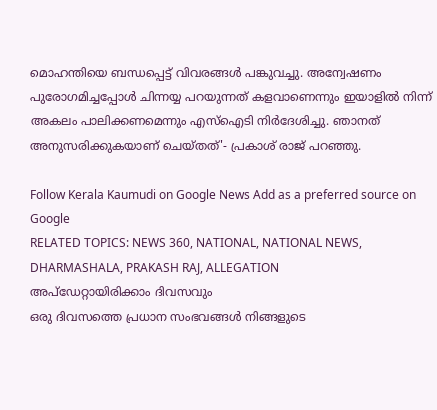മൊഹന്തിയെ ബന്ധപ്പെട്ട് വിവരങ്ങൾ പങ്കുവച്ചു. അന്വേഷണം പുരോഗമിച്ചപ്പോൾ ചിന്നയ്യ പറയുന്നത് കളവാണെന്നും ഇയാളിൽ നിന്ന് അകലം പാലിക്കണമെന്നും എസ്ഐടി നിർദേശിച്ചു. ഞാനത് അനുസരിക്കുകയാണ് ചെയ്‌തത്'- പ്രകാശ് രാജ് പറഞ്ഞു.

Follow Kerala Kaumudi on Google News Add as a preferred source on Google
RELATED TOPICS: NEWS 360, NATIONAL, NATIONAL NEWS, DHARMASHALA, PRAKASH RAJ, ALLEGATION
അപ്ഡേറ്റായിരിക്കാം ദിവസവും
ഒരു ദിവസത്തെ പ്രധാന സംഭവങ്ങൾ നിങ്ങളുടെ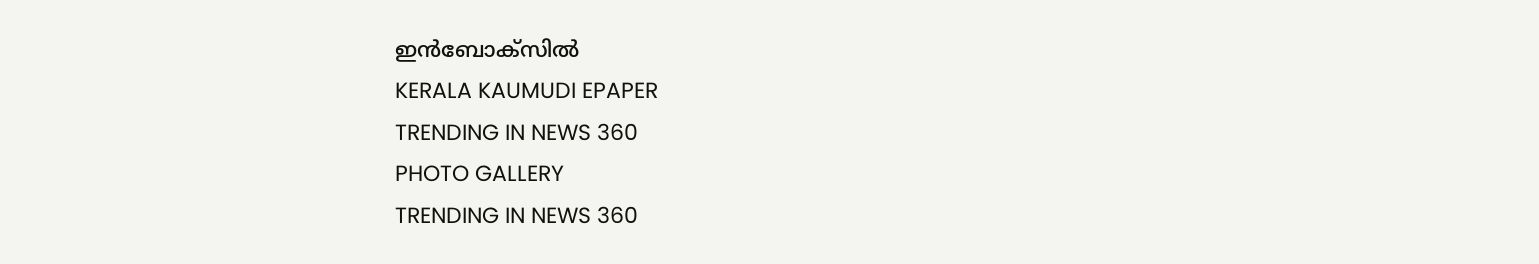ഇൻബോക്സിൽ
KERALA KAUMUDI EPAPER
TRENDING IN NEWS 360
PHOTO GALLERY
TRENDING IN NEWS 360